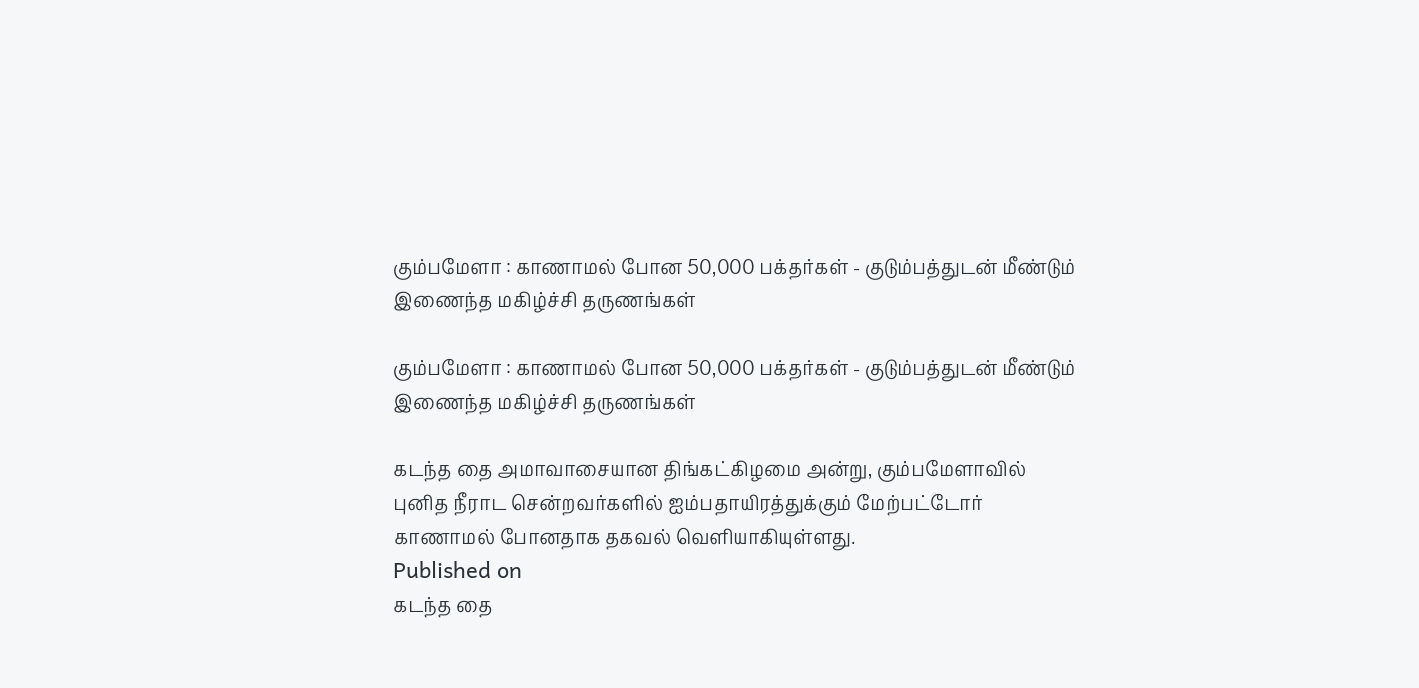கும்பமேளா : காணாமல் போன 50,000 பக்தர்கள் - குடும்பத்துடன் மீண்டும் இணைந்த மகிழ்ச்சி தருணங்கள்

கும்பமேளா : காணாமல் போன 50,000 பக்தர்கள் - குடும்பத்துடன் மீண்டும் இணைந்த மகிழ்ச்சி தருணங்கள்

கடந்த தை அமாவாசையான திங்கட்கிழமை அன்று, கும்பமேளாவில் புனித நீராட சென்றவர்களில் ஐம்பதாயிரத்துக்கும் மேற்பட்டோர் காணாமல் போனதாக தகவல் வெளியாகியுள்ளது.
Published on
கடந்த தை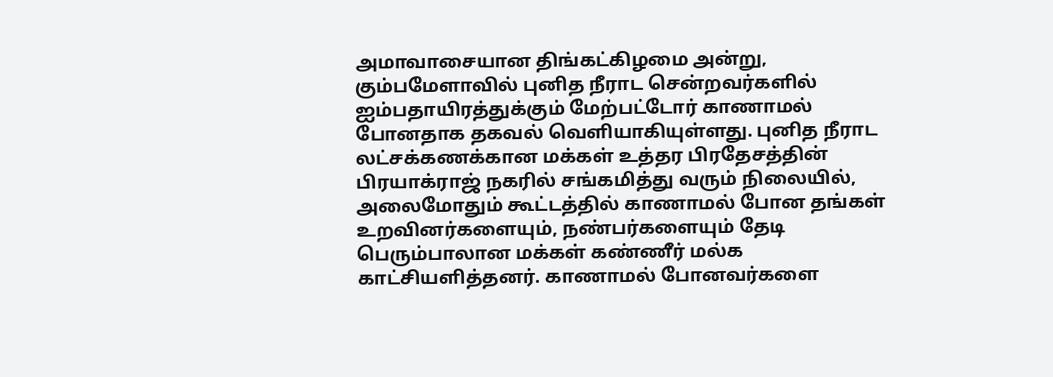அமாவாசையான திங்கட்கிழமை அன்று, கும்பமேளாவில் புனித நீராட சென்றவர்களில் ஐம்பதாயிரத்துக்கும் மேற்பட்டோர் காணாமல் போனதாக தகவல் வெளியாகியுள்ளது. புனித நீராட லட்சக்கணக்கான மக்கள் உத்தர பிரதேசத்தின் பிரயாக்ராஜ் நகரில் சங்கமித்து வரும் நிலையில், அலைமோதும் கூட்டத்தில் காணாமல் போன தங்கள் உறவினர்களையும், நண்பர்களையும் தேடி பெரும்பாலான மக்கள் கண்ணீர் மல்க காட்சியளித்தனர். காணாமல் போனவர்களை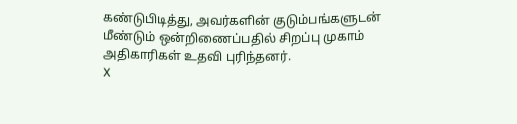கண்டுபிடித்து, அவர்களின் குடும்பங்களுடன் மீண்டும் ஒன்றிணைப்பதில் சிறப்பு முகாம் அதிகாரிகள் உதவி புரிந்தனர்.
X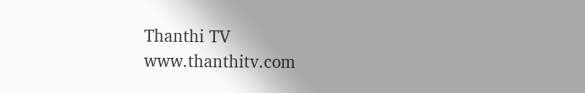Thanthi TV
www.thanthitv.com